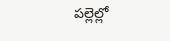పల్లెల్లో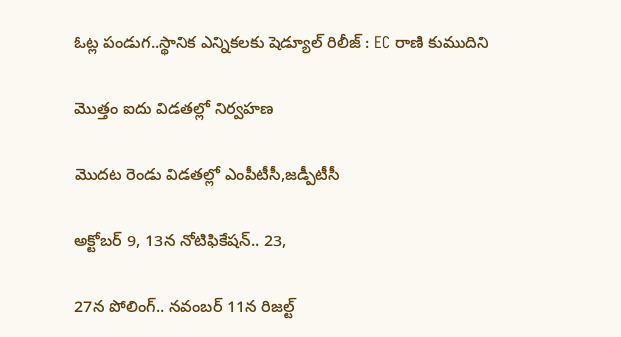ఓట్ల పండుగ..స్థానిక ఎన్నికలకు షెడ్యూల్ రిలీజ్ : EC రాణి కుముదిని

మొత్తం ఐదు విడతల్లో నిర్వహణ

మొదట రెండు విడతల్లో ఎంపీటీసీ,జడ్పీటీసీ

అక్టోబర్ 9, 13న నోటిఫికేషన్.. 23,

27న పోలింగ్.. నవంబర్ 11న రిజల్ట్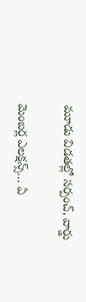మూడు విడతల్లో సర్పంచ్, వార్డు

మెంబర్ల ఎలక్షన్స్… ఏ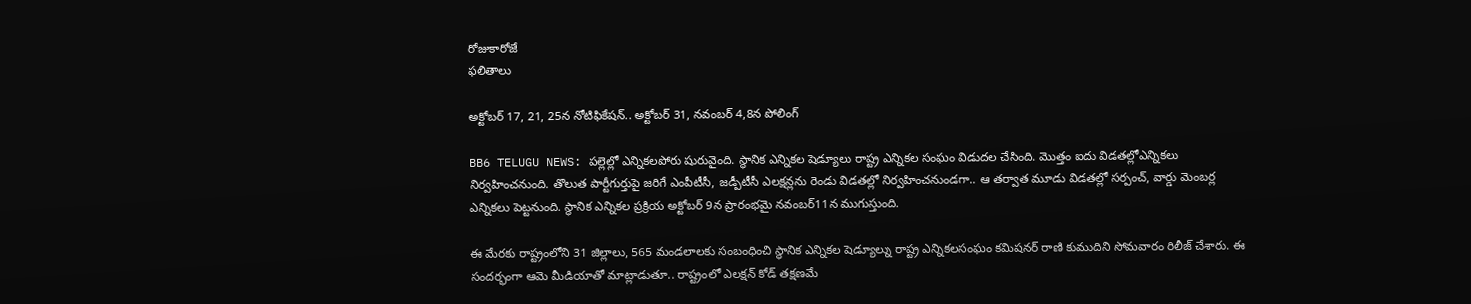రోజుకారోజే
ఫలితాలు

అక్టోబర్ 17, 21, 25న నోటిఫికేషన్.. అక్టోబర్ 31, నవంబర్ 4,8న పోలింగ్

BB6 TELUGU NEWS: పల్లెల్లో ఎన్నికలపోరు షురువైంది. స్థానిక ఎన్నికల షెడ్యూలు రాష్ట్ర ఎన్నికల సంఘం విడుదల చేసింది. మొత్తం ఐదు విడతల్లోఎన్నికలు నిర్వహించనుంది. తొలుత పార్టీగుర్తుపై జరిగే ఎంపీటీసీ, జడ్పీటీసీ ఎలక్షన్లను రెండు విడతల్లో నిర్వహించనుండగా.. ఆ తర్వాత మూడు విడతల్లో సర్పంచ్, వార్డు మెంబర్ల ఎన్నికలు పెట్టనుంది. స్థానిక ఎన్నికల ప్రక్రియ అక్టోబర్ 9న ప్రారంభమై నవంబర్11న ముగుస్తుంది.

ఈ మేరకు రాష్ట్రంలోని 31 జిల్లాలు, 565 మండలాలకు సంబంధించి స్థానిక ఎన్నికల షెడ్యూల్ను రాష్ట్ర ఎన్నికలసంఘం కమిషనర్ రాణి కుముదిని సోమవారం రిలీజ్ చేశారు. ఈ సందర్భంగా ఆమె మీడియాతో మాట్లాడుతూ.. రాష్ట్రంలో ఎలక్షన్ కోడ్ తక్షణమే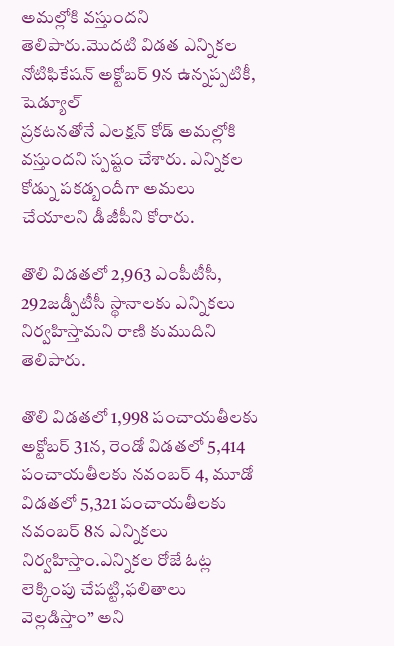అమల్లోకి వస్తుందని తెలిపారు.మొదటి విడత ఎన్నికల నోటిఫికేషన్ అక్టోబర్ 9న ఉన్నప్పటికీ, షెడ్యూల్
ప్రకటనతోనే ఎలక్షన్ కోడ్ అమల్లోకి వస్తుందని స్పష్టం చేశారు. ఎన్నికల కోడ్ను పకడ్బందీగా అమలు చేయాలని డీజీపీని కోరారు.

తొలి విడతలో 2,963 ఎంపీటీసీ, 292జడ్పీటీసీ స్థానాలకు ఎన్నికలు నిర్వహిస్తామని రాణి కుముదిని తెలిపారు.

తొలి విడతలో 1,998 పంచాయతీలకు అక్టోబర్ 31న, రెండో విడతలో 5,414 పంచాయతీలకు నవంబర్ 4, మూడో విడతలో 5,321 పంచాయతీలకు నవంబర్ 8న ఎన్నికలు నిర్వహిస్తాం.ఎన్నికల రోజే ఓట్ల లెక్కింపు చేపట్టి,ఫలితాలు వెల్లడిస్తాం” అని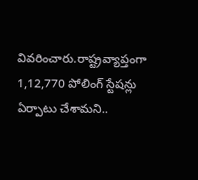వివరించారు.రాష్ట్రవ్యాప్తంగా 1,12,770 పోలింగ్ స్టేషన్లు ఏర్పాటు చేశామని..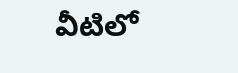వీటిలో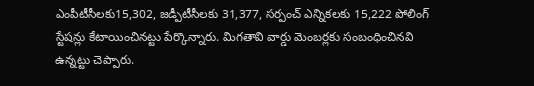ఎంపీటీసీలకు15,302, జడ్పీటీసీలకు 31,377, సర్పంచ్ ఎన్నికలకు 15,222 పోలింగ్ స్టేషన్లు కేటాయించినట్టు పేర్కొన్నారు. మిగతావి వార్డు మెంబర్లకు సంబంధించినవి ఉన్నట్టు చెప్పారు.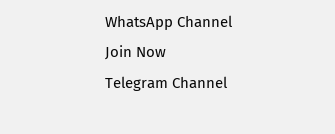WhatsApp Channel Join Now
Telegram Channel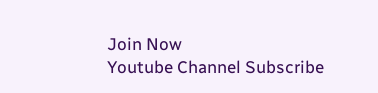Join Now
Youtube Channel Subscribe